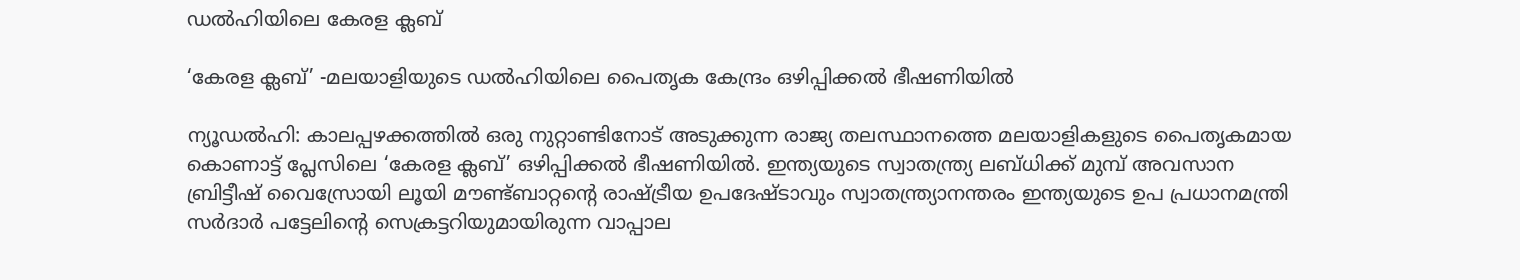ഡൽഹിയിലെ കേരള ക്ലബ്

‘കേരള ക്ലബ്’ -മലയാളിയുടെ ഡൽഹിയിലെ പൈതൃക കേന്ദ്രം ഒഴിപ്പിക്കൽ ഭീഷണിയിൽ

ന്യൂഡൽഹി: കാലപ്പഴക്കത്തിൽ ഒരു നുറ്റാണ്ടിനോട് അടുക്കുന്ന രാജ്യ തലസ്ഥാനത്തെ മലയാളികളുടെ പൈതൃകമായ കൊണാട്ട് പ്ലേസിലെ ‘കേരള ക്ലബ്’ ഒഴിപ്പിക്കൽ ഭീഷണിയിൽ. ഇന്ത്യയുടെ സ്വാതന്ത്ര്യ ലബ്ധിക്ക് മുമ്പ് അവസാന ബ്രിട്ടീഷ് വൈസ്രോയി ലൂയി മൗണ്ട്ബാറ്റന്‍റെ രാഷ്ട്രീയ ഉപദേഷ്ടാവും സ്വാതന്ത്ര്യാനന്തരം ഇന്ത്യയുടെ ഉപ പ്രധാനമന്ത്രി സര്‍ദാര്‍ പട്ടേലിന്റെ സെക്രട്ടറിയുമായിരുന്ന വാപ്പാല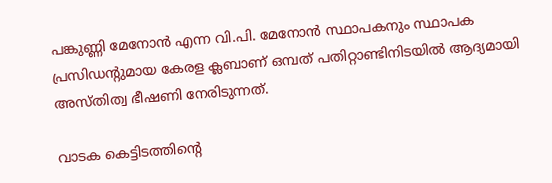പങ്കുണ്ണി മേനോന്‍ എന്ന വി.പി. മേനോന്‍ സ്ഥാപകനും സ്ഥാപക പ്രസിഡന്റുമായ കേരള ക്ലബാണ് ഒമ്പത് പതിറ്റാണ്ടിനിടയിൽ ആദ്യമായി അസ്തിത്വ ഭീഷണി നേരിടുന്നത്.

വാടക കെട്ടിടത്തിന്റെ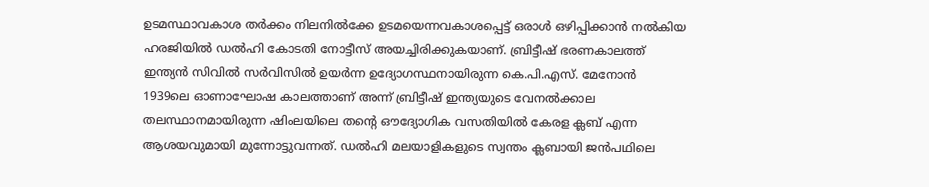ഉടമസ്ഥാവകാശ തർക്കം നിലനിൽക്കേ ഉടമയെന്നവകാശപ്പെട്ട് ഒരാൾ ഒഴിപ്പിക്കാൻ നൽകിയ ഹരജിയിൽ ഡൽഹി കോടതി നോട്ടീസ് അയച്ചിരിക്കുകയാണ്. ബ്രിട്ടീഷ് ഭരണകാലത്ത് ഇന്ത്യന്‍ സിവില്‍ സര്‍വിസില്‍ ഉയര്‍ന്ന ഉദ്യോഗസ്ഥനായിരുന്ന കെ.പി.എസ്. മേനോൻ 1939ലെ ഓണാഘോഷ കാലത്താണ് അന്ന് ബ്രിട്ടീഷ് ഇന്ത്യയുടെ വേനല്‍ക്കാല തലസ്ഥാനമായിരുന്ന ഷിംലയിലെ തന്റെ ഔദ്യോഗിക വസതിയില്‍ കേരള ക്ലബ് എന്ന ആശയവുമായി മുന്നോട്ടുവന്നത്. ഡല്‍ഹി മലയാളികളുടെ സ്വന്തം ക്ലബായി ജൻപഥിലെ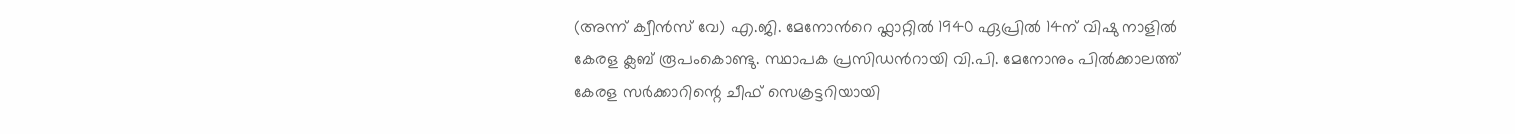(അന്ന് ക്വീന്‍സ് വേ) എ.ജി. മേനോന്‍റെ ഫ്ലാറ്റിൽ 1940 ഏപ്രില്‍ 14ന് വിഷു നാളിൽ കേരള ക്ലബ് രൂപംകൊണ്ടു. സ്ഥാപക പ്രസിഡന്‍റായി വി.പി. മേനോനും പിൽക്കാലത്ത് കേരള സർക്കാറിന്റെ ചീഫ് സെക്രട്ടറിയായി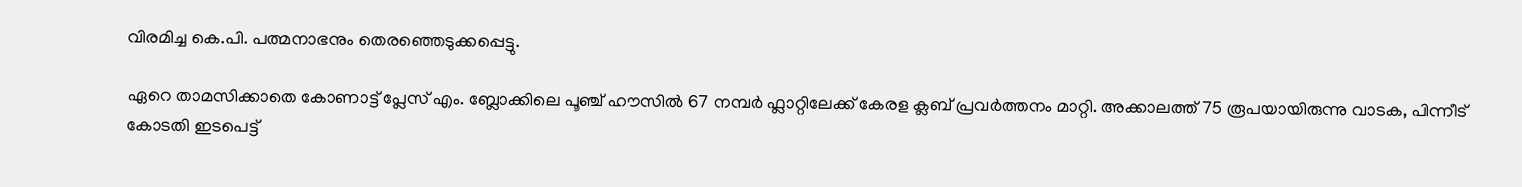വിരമിച്ച കെ.പി. പത്മനാഭനും തെരഞ്ഞെടുക്കപ്പെട്ടു.

ഏറെ താമസിക്കാതെ കോണാട്ട് പ്ലേസ് എം. ബ്ലോക്കിലെ പൂഞ്ച് ഹൗസിൽ 67 നമ്പര്‍ ഫ്ലാറ്റിലേക്ക് കേരള ക്ലബ് പ്രവര്‍ത്തനം മാറ്റി. അക്കാലത്ത് 75 രൂപയായിരുന്നു വാടക, പിന്നീട് കോടതി ഇടപെട്ട്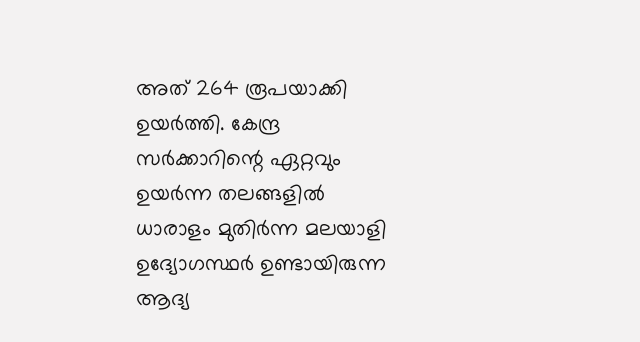അത് 264 രൂപയാക്കി ഉയർത്തി. കേന്ദ്ര സർക്കാറിന്റെ ഏറ്റവും ഉയര്‍ന്ന തലങ്ങളില്‍ ധാരാളം മുതിര്‍ന്ന മലയാളി ഉദ്യോഗസ്ഥര്‍ ഉണ്ടായിരുന്ന ആദ്യ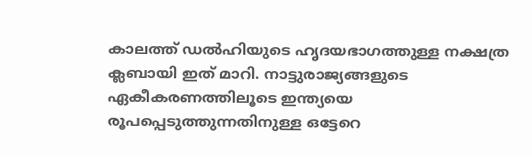കാലത്ത് ഡല്‍ഹിയുടെ ഹൃദയഭാഗത്തുള്ള നക്ഷത്ര ക്ലബായി ഇത് മാറി. നാട്ടുരാജ്യങ്ങളുടെ ഏകീകരണത്തിലൂടെ ഇന്ത്യയെ രൂപപ്പെടുത്തുന്നതിനുള്ള ഒട്ടേറെ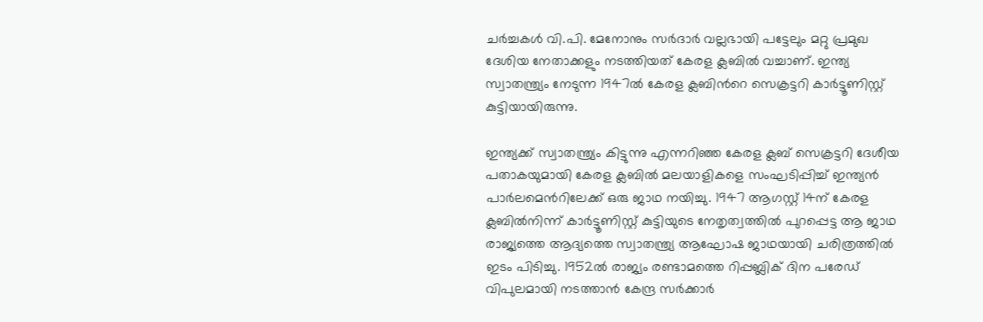ചര്‍ച്ചകള്‍ വി.പി. മേനോനും സര്‍ദാര്‍ വല്ലഭായി പട്ടേലും മറ്റു പ്രമുഖ ദേശിയ നേതാക്കളും നടത്തിയത് കേരള ക്ലബില്‍ വച്ചാണ്. ഇന്ത്യ സ്വാതന്ത്ര്യം നേടുന്ന 1947ല്‍ കേരള ക്ലബിന്‍റെ സെക്രട്ടറി കാര്‍ട്ടൂണിസ്റ്റ് കുട്ടിയായിരുന്നു.

ഇന്ത്യക്ക് സ്വാതന്ത്ര്യം കിട്ടുന്നു എന്നറിഞ്ഞ കേരള ക്ലബ് സെക്രട്ടറി ദേശീയ പതാകയുമായി കേരള ക്ലബില്‍ മലയാളികളെ സംഘടിപ്പിച്ച് ഇന്ത്യന്‍ പാര്‍ലമെന്‍റിലേക്ക് ഒരു ജാഥ നയിച്ചു. 1947 ആഗസ്റ്റ് 14ന് കേരള ക്ലബില്‍നിന്ന് കാര്‍ട്ടൂണിസ്റ്റ് കുട്ടിയുടെ നേതൃത്വത്തില്‍ പുറപ്പെട്ട ആ ജാഥ രാജ്യത്തെ ആദ്യത്തെ സ്വാതന്ത്ര്യ ആഘോഷ ജാഥയായി ചരിത്രത്തിൽ ഇടം പിടിച്ചു. 1952ൽ രാജ്യം രണ്ടാമത്തെ റിപ്പബ്ലിക് ദിന പരേഡ് വിപുലമായി നടത്താന്‍ കേന്ദ്ര സര്‍ക്കാര്‍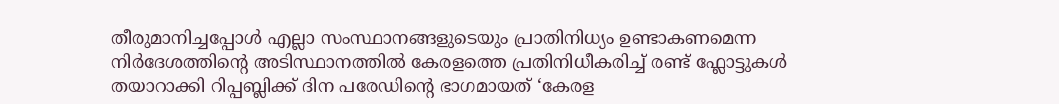തീരുമാനിച്ചപ്പോൾ എല്ലാ സംസ്ഥാനങ്ങളുടെയും പ്രാതിനിധ്യം ഉണ്ടാകണമെന്ന നിർദേശത്തിന്റെ അടിസ്ഥാനത്തിൽ കേരളത്തെ പ്രതിനിധീകരിച്ച് രണ്ട് ഫ്ലോട്ടുകള്‍ തയാറാക്കി റിപ്പബ്ലിക്ക് ദിന പരേഡിന്‍റെ ഭാഗമായത് ‘കേരള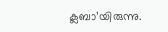ക്ലബാ’യിരുന്നു.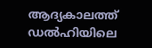ആദ്യകാലത്ത് ഡല്‍ഹിയിലെ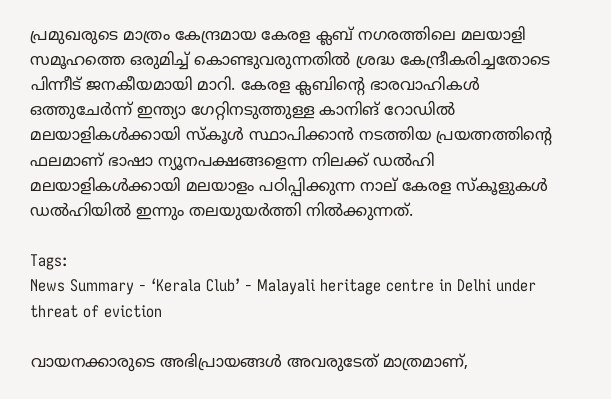പ്രമുഖരുടെ മാത്രം കേന്ദ്രമായ കേരള ക്ലബ് നഗരത്തിലെ മലയാളി സമൂഹത്തെ ഒരുമിച്ച് കൊണ്ടുവരുന്നതിൽ ശ്രദ്ധ കേന്ദ്രീകരിച്ചതോടെ പിന്നീട് ജനകീയമായി മാറി. കേരള ക്ലബിന്‍റെ ഭാരവാഹികള്‍ ഒത്തുചേർന്ന് ഇന്ത്യാ ഗേറ്റിനടുത്തുള്ള കാനിങ് റോഡിൽ മലയാളികൾക്കായി സ്കൂൾ സ്ഥാപിക്കാൻ നടത്തിയ പ്രയത്നത്തിന്‍റെ ഫലമാണ് ഭാഷാ ന്യൂനപക്ഷങ്ങളെന്ന നിലക്ക് ഡല്‍ഹി മലയാളികള്‍ക്കായി മലയാളം പഠിപ്പിക്കുന്ന നാല് കേരള സ്കൂളുകള്‍ ഡല്‍ഹിയില്‍ ഇന്നും തലയുയർത്തി നിൽക്കുന്നത്.

Tags:
News Summary - ‘Kerala Club’ - Malayali heritage centre in Delhi under threat of eviction

വായനക്കാരുടെ അഭിപ്രായങ്ങള്‍ അവരുടേത് മാത്രമാണ്,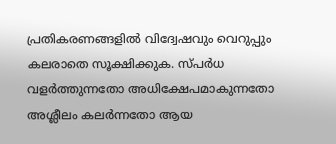പ്രതികരണങ്ങളിൽ വിദ്വേഷവും വെറുപ്പും കലരാതെ സൂക്ഷിക്കുക. സ്പർധ വളർത്തുന്നതോ അധിക്ഷേപമാകുന്നതോ അശ്ലീലം കലർന്നതോ ആയ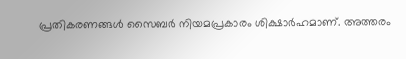പ്രതികരണങ്ങൾ സൈബർ നിയമപ്രകാരം ശിക്ഷാർഹമാണ്. അത്തരം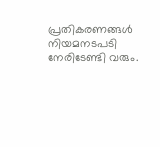പ്രതികരണങ്ങൾ നിയമനടപടി നേരിടേണ്ടി വരും.